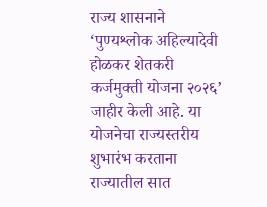राज्य शासनाने ‘पुण्यश्लोक अहिल्यादेवी होळकर शेतकरी कर्जमुक्ती योजना २०२६’ जाहीर केली आहे. या योजनेचा राज्यस्तरीय शुभारंभ करताना राज्यातील सात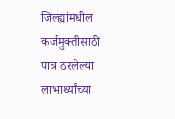जिल्ह्यांमधील कर्जमुक्तीसाठी पात्र ठरलेल्या लाभार्थ्यांच्या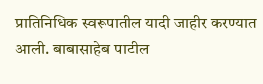प्रातिनिधिक स्वरूपातील यादी जाहीर करण्यात आली. बाबासाहेब पाटील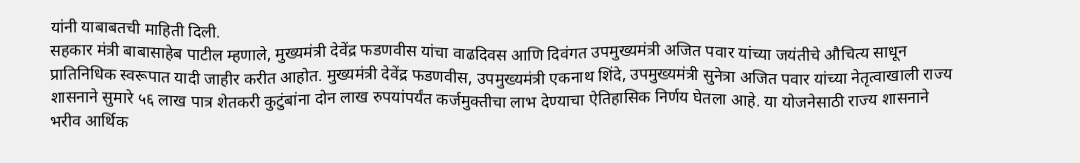यांनी याबाबतची माहिती दिली.
सहकार मंत्री बाबासाहेब पाटील म्हणाले, मुख्यमंत्री देवेंद्र फडणवीस यांचा वाढदिवस आणि दिवंगत उपमुख्यमंत्री अजित पवार यांच्या जयंतीचे औचित्य साधून प्रातिनिधिक स्वरूपात यादी जाहीर करीत आहोत. मुख्यमंत्री देवेंद्र फडणवीस, उपमुख्यमंत्री एकनाथ शिंदे, उपमुख्यमंत्री सुनेत्रा अजित पवार यांच्या नेतृत्वाखाली राज्य शासनाने सुमारे ५६ लाख पात्र शेतकरी कुटुंबांना दोन लाख रुपयांपर्यंत कर्जमुक्तीचा लाभ देण्याचा ऐतिहासिक निर्णय घेतला आहे. या योजनेसाठी राज्य शासनाने भरीव आर्थिक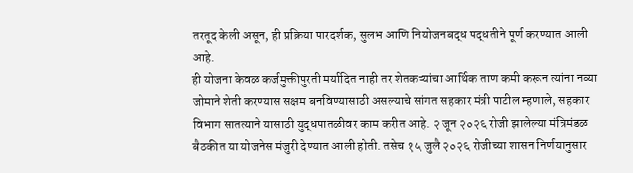तरतूद केली असून, ही प्रक्रिया पारदर्शक, सुलभ आणि नियोजनबद्ध पद्धतीने पूर्ण करण्यात आली आहे.
ही योजना केवळ कर्जमुक्तीपुरती मर्यादित नाही तर शेतकऱ्यांचा आर्थिक ताण कमी करून त्यांना नव्या जोमाने शेती करण्यास सक्षम बनविण्यासाठी असल्याचे सांगत सहकार मंत्री पाटील म्हणाले, सहकार विभाग सातत्याने यासाठी युद्धपातळीवर काम करीत आहे. २ जून २०२६ रोजी झालेल्या मंत्रिमंडळ बैठकीत या योजनेस मंजुरी देण्यात आली होती. तसेच १५ जुलै २०२६ रोजीच्या शासन निर्णयानुसार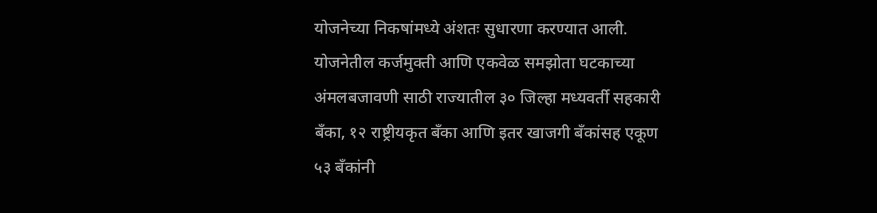योजनेच्या निकषांमध्ये अंशतः सुधारणा करण्यात आली.
योजनेतील कर्जमुक्ती आणि एकवेळ समझोता घटकाच्या अंमलबजावणी साठी राज्यातील ३० जिल्हा मध्यवर्ती सहकारी बँका, १२ राष्ट्रीयकृत बँका आणि इतर खाजगी बँकांसह एकूण ५३ बँकांनी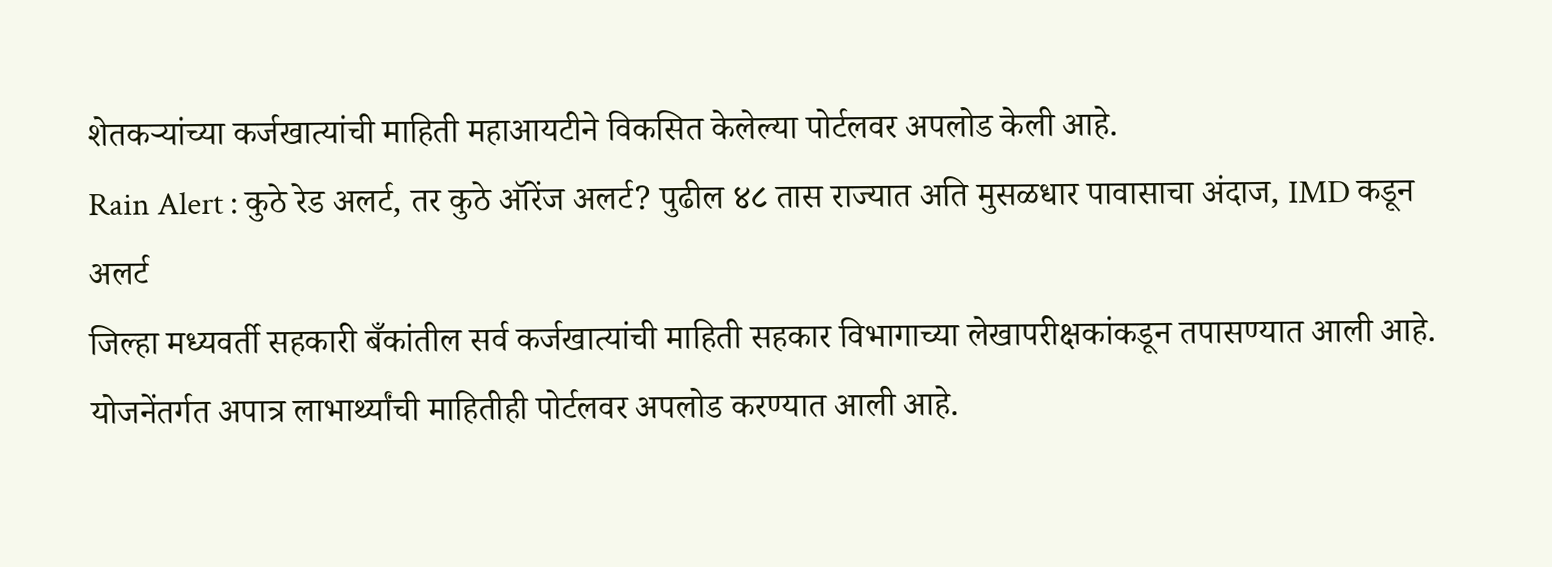शेतकऱ्यांच्या कर्जखात्यांची माहिती महाआयटीने विकसित केलेल्या पोर्टलवर अपलोड केली आहे.
Rain Alert : कुठे रेड अलर्ट, तर कुठे ऑरेंज अलर्ट? पुढील ४८ तास राज्यात अति मुसळधार पावासाचा अंदाज, IMD कडून अलर्ट
जिल्हा मध्यवर्ती सहकारी बँकांतील सर्व कर्जखात्यांची माहिती सहकार विभागाच्या लेखापरीक्षकांकडून तपासण्यात आली आहे. योजनेंतर्गत अपात्र लाभार्थ्यांची माहितीही पोर्टलवर अपलोड करण्यात आली आहे.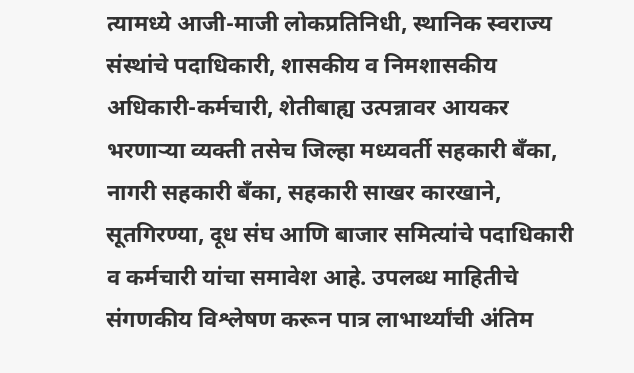त्यामध्ये आजी-माजी लोकप्रतिनिधी, स्थानिक स्वराज्य संस्थांचे पदाधिकारी, शासकीय व निमशासकीय अधिकारी-कर्मचारी, शेतीबाह्य उत्पन्नावर आयकर भरणाऱ्या व्यक्ती तसेच जिल्हा मध्यवर्ती सहकारी बँका, नागरी सहकारी बँका, सहकारी साखर कारखाने, सूतगिरण्या, दूध संघ आणि बाजार समित्यांचे पदाधिकारी व कर्मचारी यांचा समावेश आहे. उपलब्ध माहितीचे संगणकीय विश्लेषण करून पात्र लाभार्थ्यांची अंतिम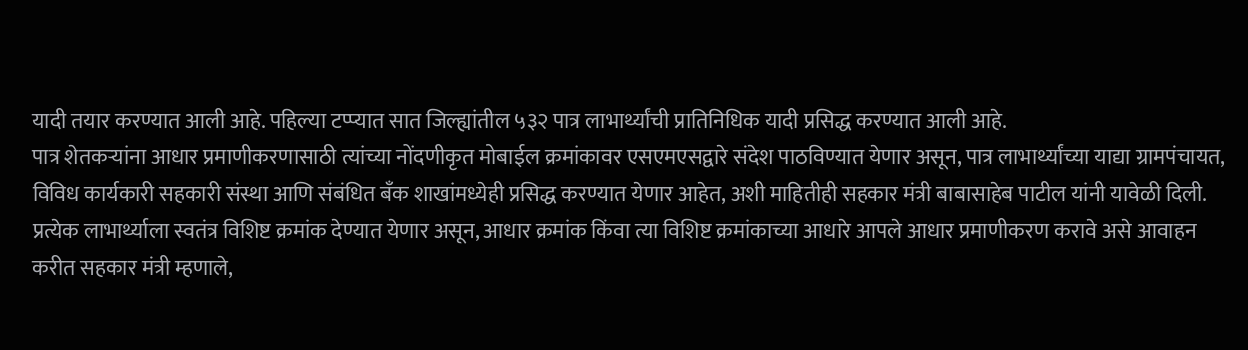यादी तयार करण्यात आली आहे. पहिल्या टप्प्यात सात जिल्ह्यांतील ५३२ पात्र लाभार्थ्यांची प्रातिनिधिक यादी प्रसिद्ध करण्यात आली आहे.
पात्र शेतकऱ्यांना आधार प्रमाणीकरणासाठी त्यांच्या नोंदणीकृत मोबाईल क्रमांकावर एसएमएसद्वारे संदेश पाठविण्यात येणार असून, पात्र लाभार्थ्यांच्या याद्या ग्रामपंचायत, विविध कार्यकारी सहकारी संस्था आणि संबंधित बँक शाखांमध्येही प्रसिद्ध करण्यात येणार आहेत, अशी माहितीही सहकार मंत्री बाबासाहेब पाटील यांनी यावेळी दिली.
प्रत्येक लाभार्थ्याला स्वतंत्र विशिष्ट क्रमांक देण्यात येणार असून, आधार क्रमांक किंवा त्या विशिष्ट क्रमांकाच्या आधारे आपले आधार प्रमाणीकरण करावे असे आवाहन करीत सहकार मंत्री म्हणाले,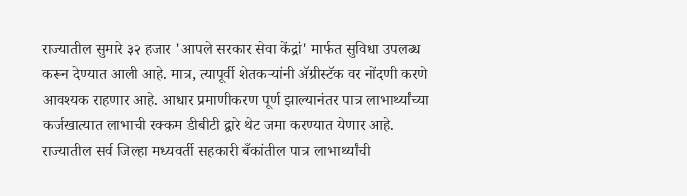राज्यातील सुमारे ३२ हजार 'आपले सरकार सेवा केंद्रां' मार्फत सुविधा उपलब्ध करून देण्यात आली आहे. मात्र, त्यापूर्वी शेतकऱ्यांनी ॲग्रीस्टॅक वर नोंदणी करणे आवश्यक राहणार आहे. आधार प्रमाणीकरण पूर्ण झाल्यानंतर पात्र लाभार्थ्यांच्या कर्जखात्यात लाभाची रक्कम डीबीटी द्वारे थेट जमा करण्यात येणार आहे.
राज्यातील सर्व जिल्हा मध्यवर्ती सहकारी बँकांतील पात्र लाभार्थ्यांची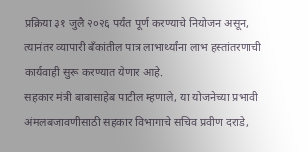प्रक्रिया ३१ जुलै २०२६ पर्यंत पूर्ण करण्याचे नियोजन असून, त्यानंतर व्यापारी बँकांतील पात्र लाभार्थ्यांना लाभ हस्तांतरणाची कार्यवाही सुरू करण्यात येणार आहे.
सहकार मंत्री बाबासाहेब पाटील म्हणाले, या योजनेच्या प्रभावी अंमलबजावणीसाठी सहकार विभागाचे सचिव प्रवीण दराडे,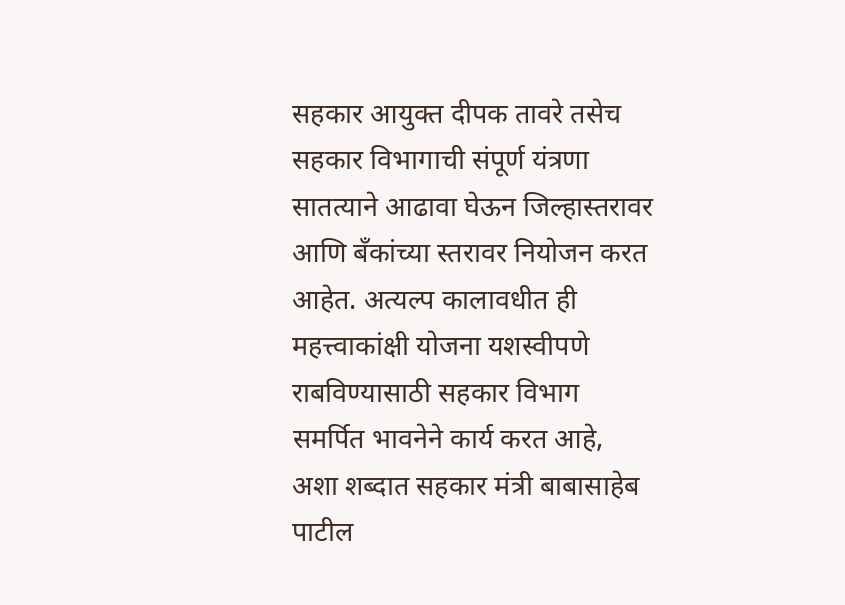सहकार आयुक्त दीपक तावरे तसेच सहकार विभागाची संपूर्ण यंत्रणा सातत्याने आढावा घेऊन जिल्हास्तरावर आणि बँकांच्या स्तरावर नियोजन करत आहेत. अत्यल्प कालावधीत ही महत्त्वाकांक्षी योजना यशस्वीपणे राबविण्यासाठी सहकार विभाग समर्पित भावनेने कार्य करत आहे, अशा शब्दात सहकार मंत्री बाबासाहेब पाटील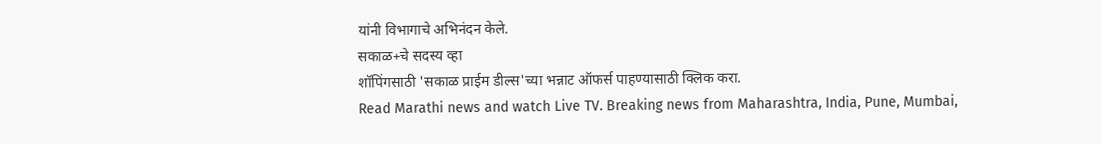यांनी विभागाचे अभिनंदन केले.
सकाळ+चे सदस्य व्हा
शॉपिंगसाठी 'सकाळ प्राईम डील्स'च्या भन्नाट ऑफर्स पाहण्यासाठी क्लिक करा.
Read Marathi news and watch Live TV. Breaking news from Maharashtra, India, Pune, Mumbai,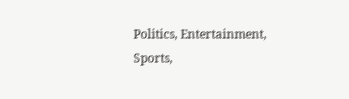Politics, Entertainment, Sports,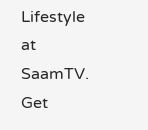Lifestyle at SaamTV. Get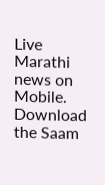Live Marathi news on Mobile. Download the Saam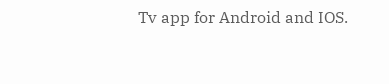Tv app for Android and IOS.